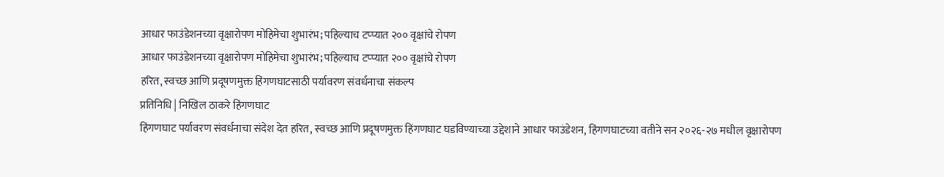आधार फाउंडेशनच्या वृक्षारोपण मोहिमेचा शुभारंभ; पहिल्याच टप्प्यात २०० वृक्षांचे रोपण
आधार फाउंडेशनच्या वृक्षारोपण मोहिमेचा शुभारंभ; पहिल्याच टप्प्यात २०० वृक्षांचे रोपण
हरित, स्वच्छ आणि प्रदूषणमुक्त हिंगणघाटसाठी पर्यावरण संवर्धनाचा संकल्प
प्रतिनिधि | निखिल ठाकरे हिंगणघाट
हिंगणघाट पर्यावरण संवर्धनाचा संदेश देत हरित, स्वच्छ आणि प्रदूषणमुक्त हिंगणघाट घडविण्याच्या उद्देशाने आधार फाउंडेशन, हिंगणघाटच्या वतीने सन २०२६-२७ मधील वृक्षारोपण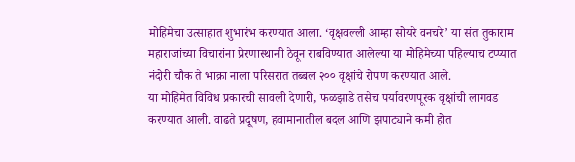मोहिमेचा उत्साहात शुभारंभ करण्यात आला. ‘वृक्षवल्ली आम्हा सोयरे वनचरे’ या संत तुकाराम महाराजांच्या विचारांना प्रेरणास्थानी ठेवून राबविण्यात आलेल्या या मोहिमेच्या पहिल्याच टप्प्यात नंदोरी चौक ते भाक्रा नाला परिसरात तब्बल २०० वृक्षांचे रोपण करण्यात आले.
या मोहिमेत विविध प्रकारची सावली देणारी, फळझाडे तसेच पर्यावरणपूरक वृक्षांची लागवड करण्यात आली. वाढते प्रदूषण, हवामानातील बदल आणि झपाट्याने कमी होत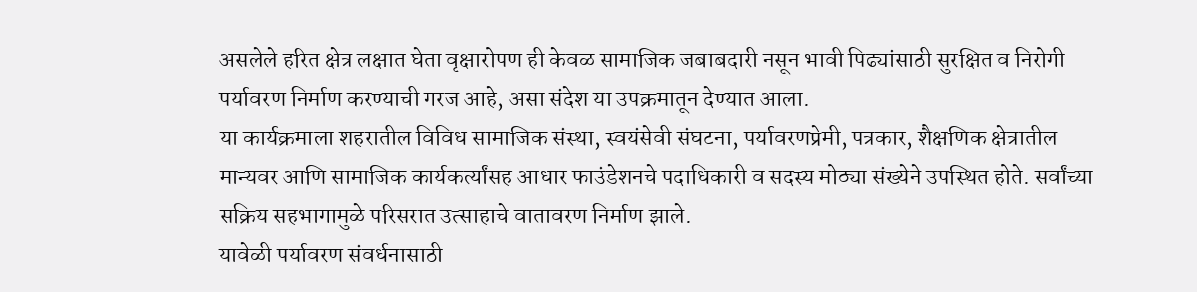असलेले हरित क्षेत्र लक्षात घेता वृक्षारोपण ही केवळ सामाजिक जबाबदारी नसून भावी पिढ्यांसाठी सुरक्षित व निरोगी पर्यावरण निर्माण करण्याची गरज आहे, असा संदेश या उपक्रमातून देण्यात आला.
या कार्यक्रमाला शहरातील विविध सामाजिक संस्था, स्वयंसेवी संघटना, पर्यावरणप्रेमी, पत्रकार, शैक्षणिक क्षेत्रातील मान्यवर आणि सामाजिक कार्यकर्त्यांसह आधार फाउंडेशनचे पदाधिकारी व सदस्य मोठ्या संख्येने उपस्थित होते. सर्वांच्या सक्रिय सहभागामुळे परिसरात उत्साहाचे वातावरण निर्माण झाले.
यावेळी पर्यावरण संवर्धनासाठी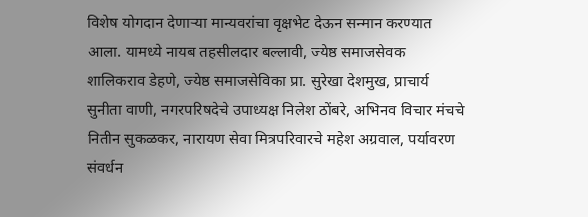विशेष योगदान देणाऱ्या मान्यवरांचा वृक्षभेट देऊन सन्मान करण्यात आला. यामध्ये नायब तहसीलदार बल्लावी, ज्येष्ठ समाजसेवक शालिकराव डेहणे, ज्येष्ठ समाजसेविका प्रा. सुरेखा देशमुख, प्राचार्य सुनीता वाणी, नगरपरिषदेचे उपाध्यक्ष निलेश ठोंबरे, अभिनव विचार मंचचे नितीन सुकळकर, नारायण सेवा मित्रपरिवारचे महेश अग्रवाल, पर्यावरण संवर्धन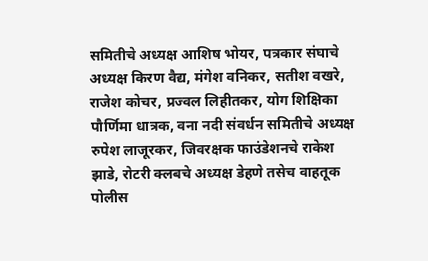समितीचे अध्यक्ष आशिष भोयर, पत्रकार संघाचे अध्यक्ष किरण वैद्य, मंगेश वनिकर, सतीश वखरे, राजेश कोचर, प्रज्वल लिहीतकर, योग शिक्षिका पौर्णिमा धात्रक, वना नदी संवर्धन समितीचे अध्यक्ष रुपेश लाजूरकर, जिवरक्षक फाउंडेशनचे राकेश झाडे, रोटरी क्लबचे अध्यक्ष डेहणे तसेच वाहतूक पोलीस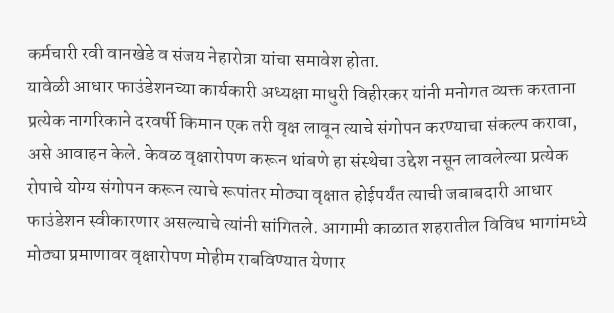कर्मचारी रवी वानखेडे व संजय नेहारोत्रा यांचा समावेश होता.
यावेळी आधार फाउंडेशनच्या कार्यकारी अध्यक्षा माधुरी विहीरकर यांनी मनोगत व्यक्त करताना प्रत्येक नागरिकाने दरवर्षी किमान एक तरी वृक्ष लावून त्याचे संगोपन करण्याचा संकल्प करावा, असे आवाहन केले. केवळ वृक्षारोपण करून थांबणे हा संस्थेचा उद्देश नसून लावलेल्या प्रत्येक रोपाचे योग्य संगोपन करून त्याचे रूपांतर मोठ्या वृक्षात होईपर्यंत त्याची जबाबदारी आधार फाउंडेशन स्वीकारणार असल्याचे त्यांनी सांगितले. आगामी काळात शहरातील विविध भागांमध्ये मोठ्या प्रमाणावर वृक्षारोपण मोहीम राबविण्यात येणार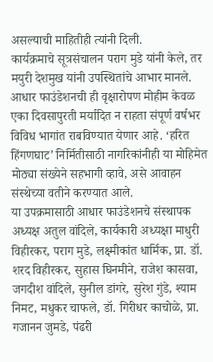असल्याची माहितीही त्यांनी दिली.
कार्यक्रमाचे सूत्रसंचालन पराग मुडे यांनी केले, तर मयुरी देशमुख यांनी उपस्थितांचे आभार मानले. आधार फाउंडेशनची ही वृक्षारोपण मोहीम केवळ एका दिवसापुरती मर्यादित न राहता संपूर्ण वर्षभर विविध भागांत राबविण्यात येणार आहे. ‘हरित हिंगणघाट’ निर्मितीसाठी नागरिकांनीही या मोहिमेत मोठ्या संख्येने सहभागी व्हावे, असे आवाहन संस्थेच्या वतीने करण्यात आले.
या उपक्रमासाठी आधार फाउंडेशनचे संस्थापक अध्यक्ष अतुल वांदिले, कार्यकारी अध्यक्षा माधुरी विहीरकर, पराग मुडे, लक्ष्मीकांत धार्मिक, प्रा. डॉ. शरद विहीरकर, सुहास घिनमीने, राजेश कासवा, जगदीश वांदिले, सुनील डांगरे, सुरेश गुंडे, श्याम निमट, मधुकर चाफले, डॉ. गिरीधर काचोळे, प्रा. गजानन जुमडे, पंढरी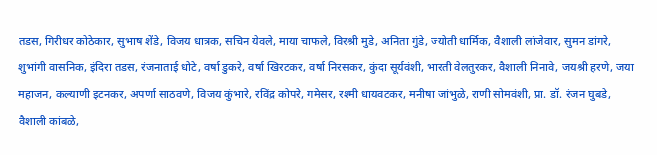तडस, गिरीधर कोठेकार, सुभाष शेंडे, विजय धात्रक, सचिन येवले, माया चाफले, विरश्री मुडे, अनिता गुंडे, ज्योती धार्मिक, वैशाली लांजेवार, सुमन डांगरे, शुभांगी वासनिक, इंदिरा तडस, रंजनाताई धोटे, वर्षा डुकरे, वर्षा खिरटकर, वर्षा निरसकर, कुंदा सूर्यवंशी, भारती वेलतुरकर, वैशाली निनावे, जयश्री हरणे, जया महाजन, कल्याणी इटनकर, अपर्णा साठवणे, विजय कुंभारे, रविंद्र कोपरे, गमेसर, रश्मी धायवटकर, मनीषा जांभुळे, राणी सोमवंशी, प्रा. डॉ. रंजन घुबडे, वैशाली कांबळे,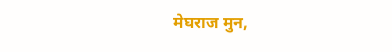मेघराज मुन,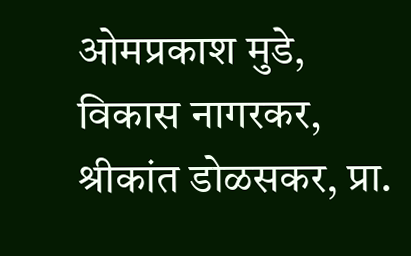ओमप्रकाश मुडे, विकास नागरकर, श्रीकांत डोळसकर, प्रा.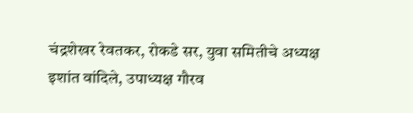चंद्रशेखर रेवतकर, रोकडे सर, युवा समितीचे अध्यक्ष इशांत वांदिले, उपाध्यक्ष गौरव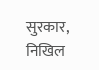सुरकार, निखिल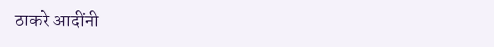ठाकरे आदींनी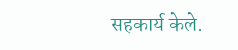सहकार्य केले.